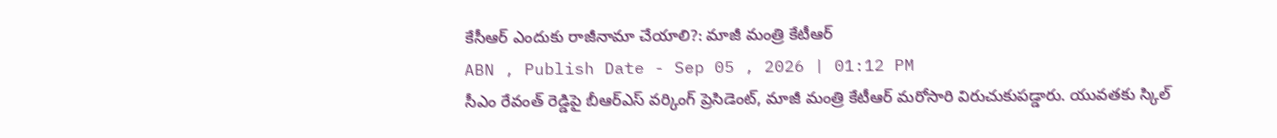కేసీఆర్ ఎందుకు రాజీనామా చేయాలి?: మాజీ మంత్రి కేటీఆర్
ABN , Publish Date - Sep 05 , 2026 | 01:12 PM
సీఎం రేవంత్ రెడ్డిపై బీఆర్ఎస్ వర్కింగ్ ప్రెసిడెంట్, మాజీ మంత్రి కేటీఆర్ మరోసారి విరుచుకుపడ్డారు. యువతకు స్కిల్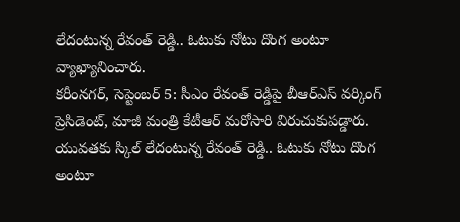లేదంటున్న రేవంత్ రెడ్డి.. ఓటుకు నోటు దొంగ అంటూ వ్యాఖ్యానించారు.
కరీంనగర్, సెప్టెంబర్ 5: సీఎం రేవంత్ రెడ్డిపై బీఆర్ఎస్ వర్కింగ్ ప్రెసిడెంట్, మాజీ మంత్రి కేటీఆర్ మరోసారి విరుచుకుపడ్డారు. యువతకు స్కిల్ లేదంటున్న రేవంత్ రెడ్డి.. ఓటుకు నోటు దొంగ అంటూ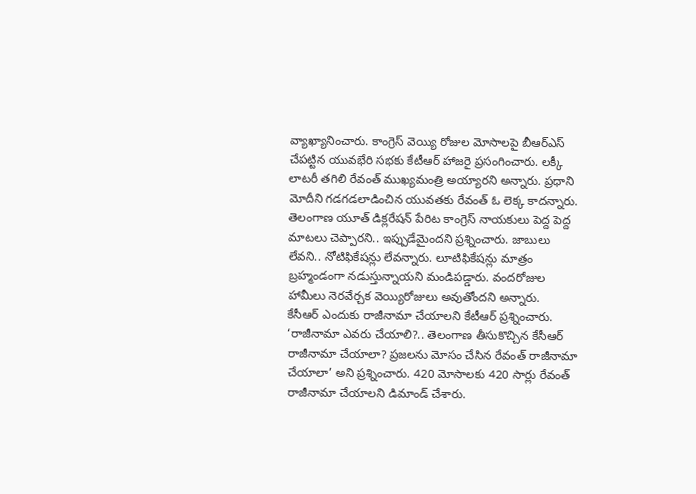వ్యాఖ్యానించారు. కాంగ్రెస్ వెయ్యి రోజుల మోసాలపై బీఆర్ఎస్ చేపట్టిన యువభేరి సభకు కేటీఆర్ హాజరై ప్రసంగించారు. లక్కీ లాటరీ తగిలి రేవంత్ ముఖ్యమంత్రి అయ్యారని అన్నారు. ప్రధాని మోదీని గడగడలాడించిన యువతకు రేవంత్ ఓ లెక్క కాదన్నారు. తెలంగాణ యూత్ డిక్లరేషన్ పేరిట కాంగ్రెస్ నాయకులు పెద్ద పెద్ద మాటలు చెప్పారని.. ఇప్పుడేమైందని ప్రశ్నించారు. జాబులు లేవని.. నోటిఫికేషన్లు లేవన్నారు. లూటిఫికేషన్లు మాత్రం బ్రహ్మండంగా నడుస్తున్నాయని మండిపడ్డారు. వందరోజుల హామీలు నెరవేర్చక వెయ్యిరోజులు అవుతోందని అన్నారు.
కేసీఆర్ ఎందుకు రాజీనామా చేయాలని కేటీఆర్ ప్రశ్నించారు. ‘రాజీనామా ఎవరు చేయాలి?.. తెలంగాణ తీసుకొచ్చిన కేసీఆర్ రాజీనామా చేయాలా? ప్రజలను మోసం చేసిన రేవంత్ రాజీనామా చేయాలా’ అని ప్రశ్నించారు. 420 మోసాలకు 420 సార్లు రేవంత్ రాజీనామా చేయాలని డిమాండ్ చేశారు.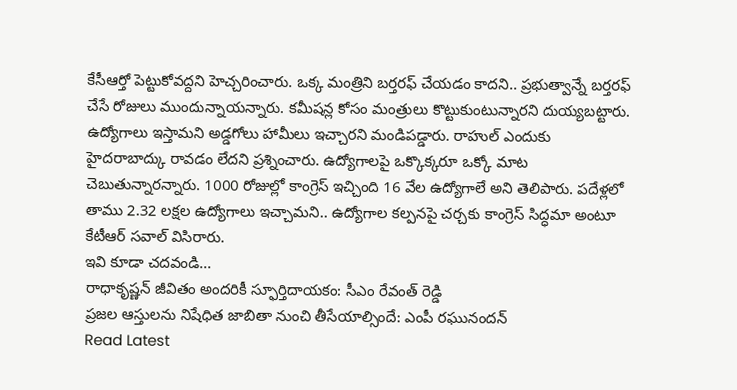కేసీఆర్తో పెట్టుకోవద్దని హెచ్చరించారు. ఒక్క మంత్రిని బర్తరఫ్ చేయడం కాదని.. ప్రభుత్వాన్నే బర్తరఫ్ చేసే రోజులు ముందున్నాయన్నారు. కమీషన్ల కోసం మంత్రులు కొట్టుకుంటున్నారని దుయ్యబట్టారు. ఉద్యోగాలు ఇస్తామని అడ్డగోలు హామీలు ఇచ్చారని మండిపడ్డారు. రాహుల్ ఎందుకు హైదరాబాద్కు రావడం లేదని ప్రశ్నించారు. ఉద్యోగాలపై ఒక్కొక్కరూ ఒక్కో మాట చెబుతున్నారన్నారు. 1000 రోజుల్లో కాంగ్రెస్ ఇచ్చింది 16 వేల ఉద్యోగాలే అని తెలిపారు. పదేళ్లలో తాము 2.32 లక్షల ఉద్యోగాలు ఇచ్చామని.. ఉద్యోగాల కల్పనపై చర్చకు కాంగ్రెస్ సిద్ధమా అంటూ కేటీఆర్ సవాల్ విసిరారు.
ఇవి కూడా చదవండి...
రాధాకృష్ణన్ జీవితం అందరికీ స్ఫూర్తిదాయకం: సీఎం రేవంత్ రెడ్డి
ప్రజల ఆస్తులను నిషేధిత జాబితా నుంచి తీసేయాల్సిందే: ఎంపీ రఘునందన్
Read Latest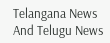Telangana News And Telugu News